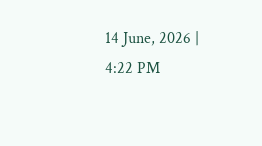14 June, 2026 | 4:22 PM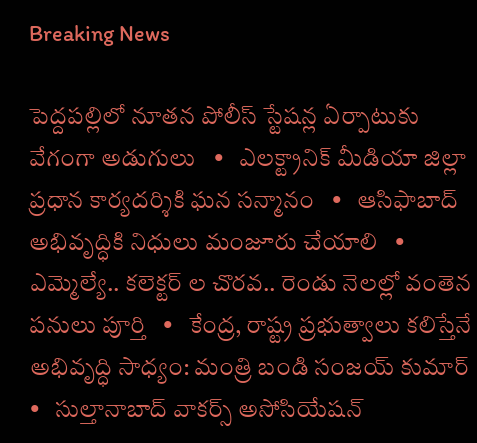Breaking News

పెద్దపల్లిలో నూతన పోలీస్ స్టేషన్ల ఏర్పాటుకు వేగంగా అడుగులు   •   ఎలక్ట్రానిక్ మీడియా జిల్లా ప్రధాన కార్యదర్శికి ఘన సన్మానం   •   ఆసిఫాబాద్ అభివృద్ధికి నిధులు మంజూరు చేయాలి   •   ఎమ్మెల్యే.. కలెక్టర్ ల చొరవ.. రెండు నెలల్లో వంతెన పనులు పూర్తి   •   కేంద్ర, రాష్ట్ర ప్రభుత్వాలు కలిస్తేనే అభివృద్ధి సాధ్యం: మంత్రి బండి సంజయ్ కుమార్   •   సుల్తానాబాద్ వాకర్స్ అసోసియేషన్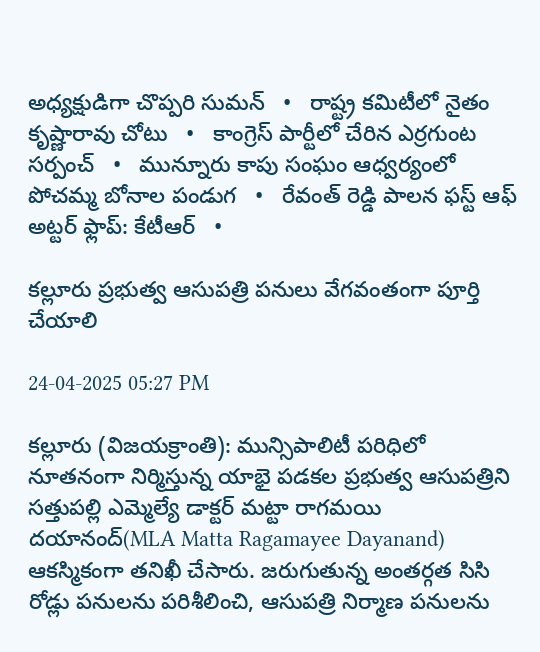అధ్యక్షుడిగా చొప్పరి సుమన్   •   రాష్ట్ర కమిటీలో నైతం కృష్ణారావు చోటు   •   కాంగ్రెస్ పార్టీలో చేరిన ఎర్రగుంట సర్పంచ్   •   మున్నూరు కాపు సంఘం ఆధ్వర్యంలో పోచమ్మ బోనాల పండుగ   •   రేవంత్ రెడ్డి పాలన ఫస్ట్ ఆఫ్ అట్టర్ ఫ్లాప్: కేటీఆర్   •

కల్లూరు ప్రభుత్వ ఆసుపత్రి పనులు వేగవంతంగా పూర్తి చేయాలి

24-04-2025 05:27 PM

కల్లూరు (విజయక్రాంతి): మున్సిపాలిటీ పరిధిలో నూతనంగా నిర్మిస్తున్న యాభై పడకల ప్రభుత్వ ఆసుపత్రిని సత్తుపల్లి ఎమ్మెల్యే డాక్టర్ మట్టా రాగమయి దయానంద్(MLA Matta Ragamayee Dayanand) ఆకస్మికంగా తనిఖీ చేసారు. జరుగుతున్న అంతర్గత సిసి రోడ్లు పనులను పరిశీలించి, ఆసుపత్రి నిర్మాణ పనులను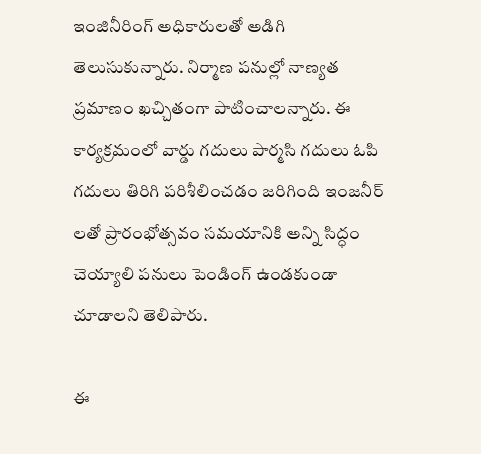ఇంజినీరింగ్ అధికారులతో అడిగి తెలుసుకున్నారు. నిర్మాణ పనుల్లో నాణ్యత ప్రమాణం ఖచ్చితంగా పాటించాలన్నారు. ఈ కార్యక్రమంలో వార్డు గదులు పార్మసి గదులు ఓపి గదులు తిరిగి పరిశీలించడం జరిగింది ఇంజనీర్ లతో ప్రారంభోత్సవం సమయానికి అన్ని సిద్ధం చెయ్యాలి పనులు పెండింగ్ ఉండకుండా చూడాలని తెలిపారు.

ఈ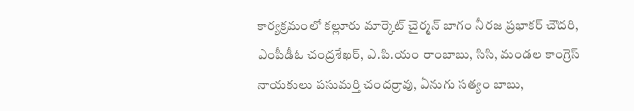కార్యక్రమంలో కల్లూరు మార్కెట్ చైర్మన్ బాగం నీరజ ప్రభాకర్ చౌదరి, ఎంపీడీఓ చంద్రశేఖర్, ఎ.పి.యం రాంబాబు, సిసి, మండల కాంగ్రెస్ నాయకులు పసుమర్తి చందర్రావు, ఏనుగు సత్యం బాబు,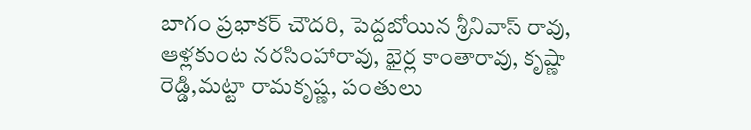బాగం ప్రభాకర్ చౌదరి, పెద్దబోయిన శ్రీనివాస్ రావు, ఆళ్లకుంట నరసింహారావు, భైర్ల కాంతారావు, కృష్ణా రెడ్డి,మట్టా రామకృష్ణ, పంతులు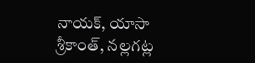నాయక్, యాసా శ్రీకాంత్, నల్లగట్ల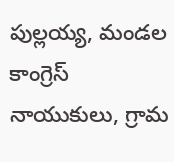పుల్లయ్య, మండల కాంగ్రెస్ నాయుకులు, గ్రామ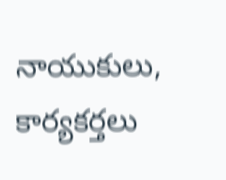నాయుకులు, కార్యకర్తలు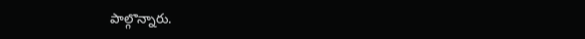పాల్గొన్నారు.